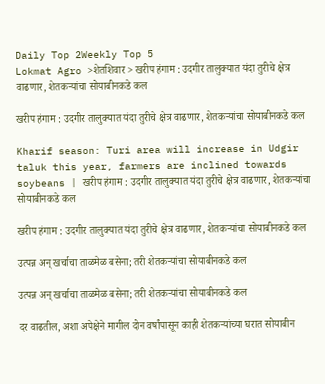Daily Top 2Weekly Top 5
Lokmat Agro >शेतशिवार > खरीप हंगाम : उदगीर तालुक्यात यंदा तुरीचे क्षेत्र वाढणार, शेतकऱ्यांचा सोयाबीनकडे कल

खरीप हंगाम : उदगीर तालुक्यात यंदा तुरीचे क्षेत्र वाढणार, शेतकऱ्यांचा सोयाबीनकडे कल

Kharif season: Turi area will increase in Udgir taluk this year, farmers are inclined towards soybeans | खरीप हंगाम : उदगीर तालुक्यात यंदा तुरीचे क्षेत्र वाढणार, शेतकऱ्यांचा सोयाबीनकडे कल

खरीप हंगाम : उदगीर तालुक्यात यंदा तुरीचे क्षेत्र वाढणार, शेतकऱ्यांचा सोयाबीनकडे कल

उत्पन्न अन् खर्चाचा ताळमेळ बसेना; तरी शेतकऱ्यांचा सोयाबीनकडे कल

उत्पन्न अन् खर्चाचा ताळमेळ बसेना; तरी शेतकऱ्यांचा सोयाबीनकडे कल

दर वाढतील, अशा अपेक्षेने मागील दोन वर्षांपासून काही शेतकऱ्यांच्या घरात सोयाबीन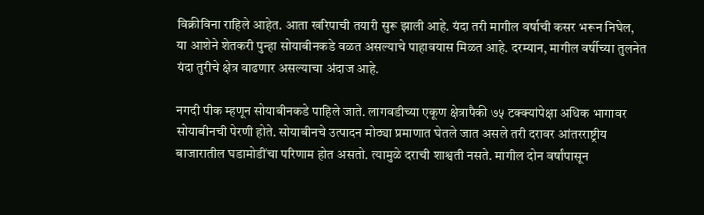विक्रीविना राहिले आहेत. आता खरिपाची तयारी सुरू झाली आहे. यंदा तरी मागील वर्षाची कसर भरून निघेल, या आशेने शेतकरी पुन्हा सोयाबीनकडे वळत असल्याचे पाहावयास मिळत आहे. दरम्यान, मागील वर्षीच्या तुलनेत यंदा तुरीचे क्षेत्र वाढणार असल्याचा अंदाज आहे.

नगदी पीक म्हणून सोयाबीनकडे पाहिले जाते. लागवडीच्या एकूण क्षेत्रापैकी ७५ टक्क्यांपेक्षा अधिक भागावर सोयाबीनची पेरणी होते. सोयाबीनचे उत्पादन मोठ्या प्रमाणात घेतले जात असले तरी दरावर आंतरराष्ट्रीय बाजारातील घडामोडींचा परिणाम होत असतो. त्यामुळे दराची शाश्वती नसते. मागील दोन वर्षांपासून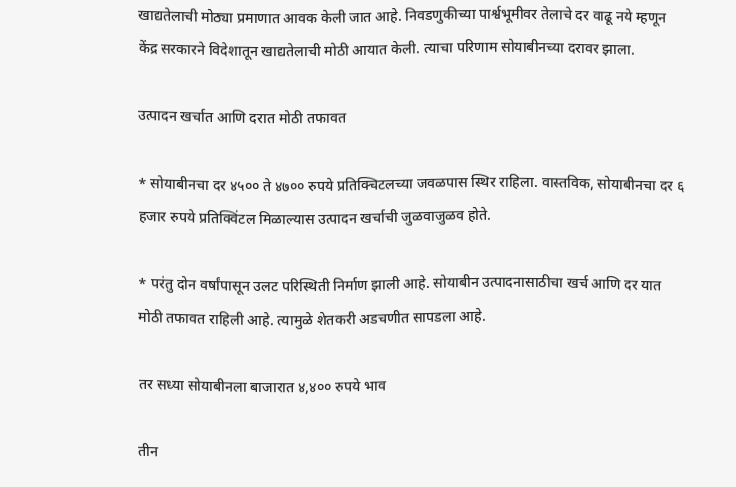खाद्यतेलाची मोठ्या प्रमाणात आवक केली जात आहे. निवडणुकीच्या पार्श्वभूमीवर तेलाचे दर वाढू नये म्हणून केंद्र सरकारने विदेशातून खाद्यतेलाची मोठी आयात केली. त्याचा परिणाम सोयाबीनच्या दरावर झाला.

उत्पादन खर्चात आणि दरात मोठी तफावत

* सोयाबीनचा दर ४५०० ते ४७०० रुपये प्रतिक्चिटलच्या जवळपास स्थिर राहिला. वास्तविक, सोयाबीनचा दर ६ हजार रुपये प्रतिक्विंटल मिळाल्यास उत्पादन खर्चाची जुळवाजुळव होते.

* परंतु दोन वर्षांपासून उलट परिस्थिती निर्माण झाली आहे. सोयाबीन उत्पादनासाठीचा खर्च आणि दर यात मोठी तफावत राहिली आहे. त्यामुळे शेतकरी अडचणीत सापडला आहे.

तर सध्या सोयाबीनला बाजारात ४,४०० रुपये भाव

तीन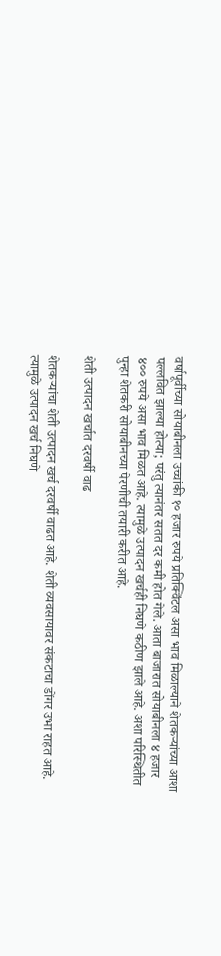वर्षापूर्वीच्या सोयाबीनला उच्चांकी १० हजार रुपये प्रतिक्विंटल असा भाव मिळाल्याने शेतकऱ्यांच्या आशा पल्लवित झाल्या होत्या; परंतु त्यानंतर सतत दर कमी होत गेले. आता बाजारात सोयाबीनला ४ हजार ४०० रुपये असा भाव मिळत आहे. त्यामुळे उत्पादन खर्चही निघणे कठीण झाले आहे. अशा परिस्थितीत पुन्हा शेतकरी सोयाबीनच्या पेरणीची तयारी करीत आहे.

शेती उत्पादन खर्चात दरवर्षी वाढ

शेतकऱ्यांचा शेती उत्पादन खर्च दरवर्षी वाढत आहे. शेती व्यवसायावर संकटाचा डोंगर उभा राहत आहे. त्यामुळे उत्पादन खर्च निघणे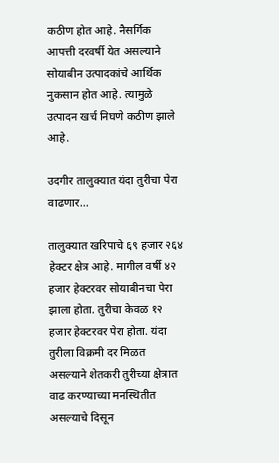कठीण होत आहे. नैसर्गिक आपत्ती दरवर्षी येत असल्याने सोयाबीन उत्पादकांचे आर्थिक नुकसान होत आहे. त्यामुळे उत्पादन खर्च निघणे कठीण झाले आहे.

उदगीर तालुक्यात यंदा तुरीचा पेरा वाढणार...

तालुक्यात खरिपाचे ६९ हजार २६४ हेक्टर क्षेत्र आहे. मागील वर्षी ४२ हजार हेक्टरवर सोयाबीनचा पेरा झाला होता. तुरीचा केवळ १२ हजार हेक्टरवर पेरा होता. यंदा तुरीला विक्रमी दर मिळत असल्याने शेतकरी तुरीच्या क्षेत्रात वाढ करण्याच्या मनस्थितीत असल्याचे दिसून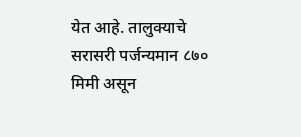येत आहे. तालुक्याचे सरासरी पर्जन्यमान ८७० मिमी असून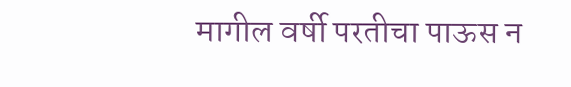मागील वर्षी परतीचा पाऊस न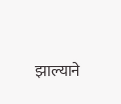झाल्याने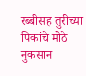रब्बीसह तुरीच्या पिकांचे मोठे नुकसान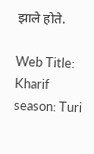झाले होते.

Web Title: Kharif season: Turi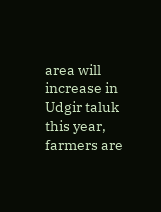area will increase in Udgir taluk this year, farmers are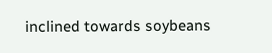inclined towards soybeans